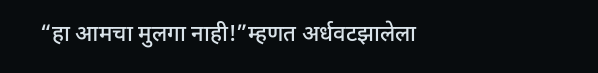“हा आमचा मुलगा नाही!”म्हणत अर्धवटझालेला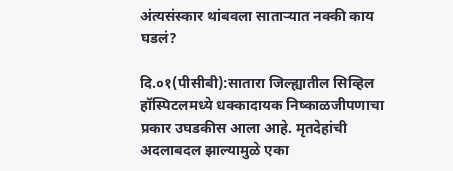अंत्यसंस्कार थांबवला साताऱ्यात नक्की काय घडलं?

दि.०१(पीसीबी):सातारा जिल्ह्यातील सिव्हिल हॉस्पिटलमध्ये धक्कादायक निष्काळजीपणाचा प्रकार उघडकीस आला आहे. मृतदेहांची अदलाबदल झाल्यामुळे एका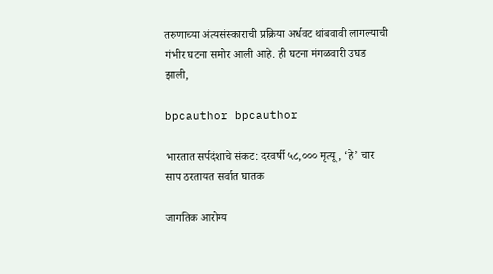तरुणाच्या अंत्यसंस्काराची प्रक्रिया अर्धवट थांबवावी लागल्याची गंभीर घटना समोर आली आहे. ही घटना मंगळवारी उघड झाली,

bpcauthor bpcauthor

भारतात सर्पदंशाचे संकट: दरवर्षी ५८,००० मृत्यू, ‘हे’ चार साप ठरतायत सर्वात घातक

जागतिक आरोग्य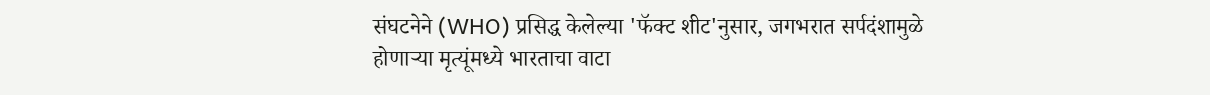संघटनेने (WHO) प्रसिद्ध केलेल्या 'फॅक्ट शीट'नुसार, जगभरात सर्पदंशामुळे होणाऱ्या मृत्यूंमध्ये भारताचा वाटा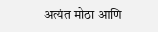अत्यंत मोठा आणि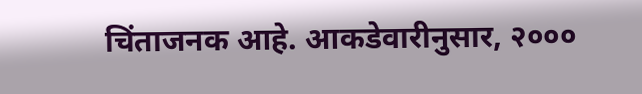चिंताजनक आहे. आकडेवारीनुसार, २०००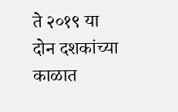ते २०१९ या दोन दशकांच्या काळात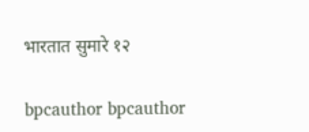भारतात सुमारे १२

bpcauthor bpcauthor